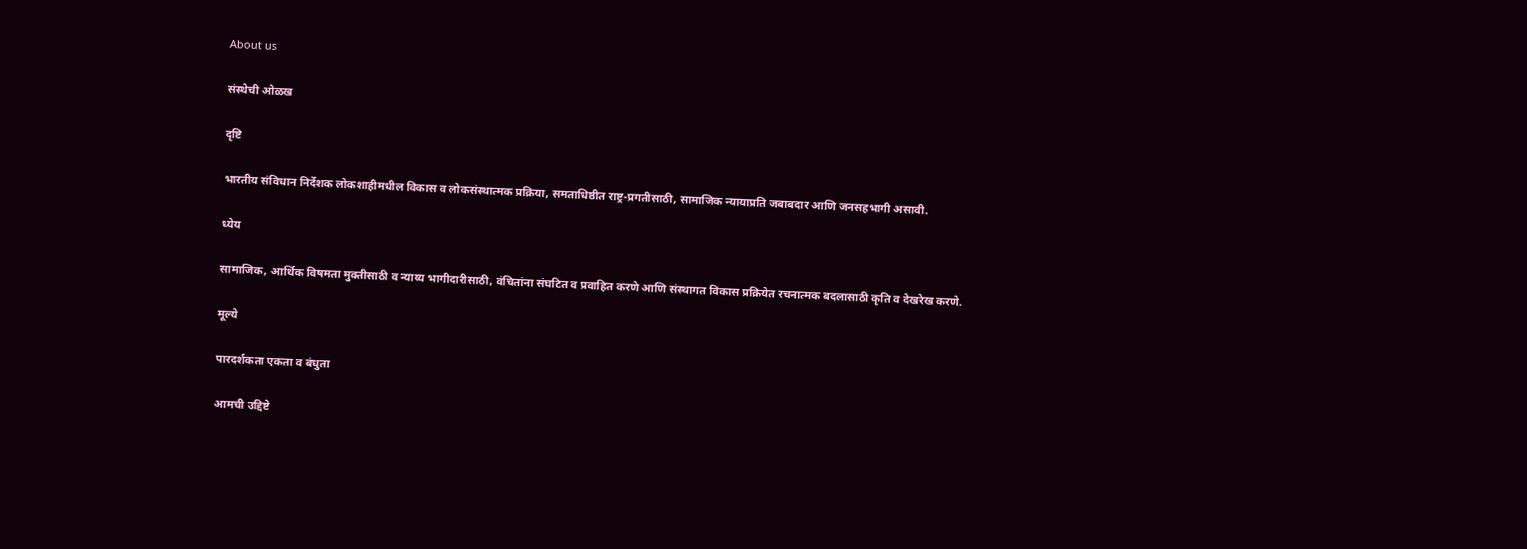About us

संस्थेची ओळख

दृष्टि

भारतीय संविधान निर्देशक लोकशाहीमधील विकास व लोकसंस्थात्मक प्रक्रिया, समताधिष्ठीत राष्ट्र-प्रगतीसाठी, सामाजिक न्यायाप्रति जबाबदार आणि जनसहभागी असावी.

ध्येय

सामाजिक, आर्थिक विषमता मुक्तीसाठी व न्याय्य भागीदारीसाठी, वंचितांना संघटित व प्रवाहित करणे आणि संस्थागत विकास प्रक्रियेत रचनात्मक बदलासाठी कृति व देखरेख करणे.

मूल्ये

पारदर्शकता एकता व बंधुता

आमची उद्दिष्टे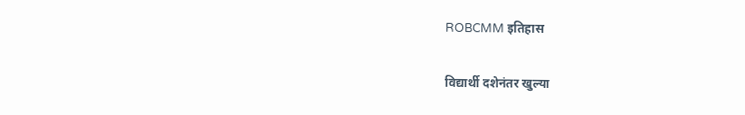ROBCMM इतिहास

विद्यार्थी दशेनंतर खुल्या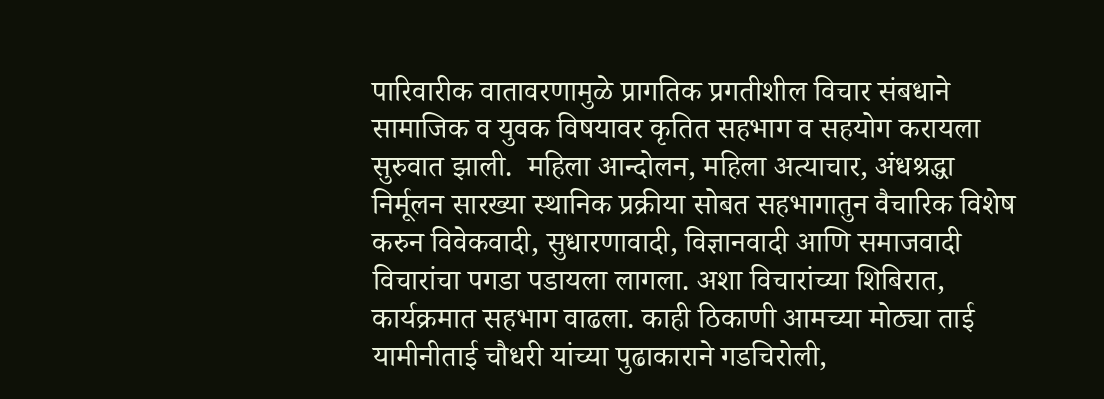पारिवारीक वातावरणामुळे प्रागतिक प्रगतीशील विचार संबधाने सामाजिक व युवक विषयावर कृतित सहभाग व सहयोग करायला सुरुवात झाली.  महिला आन्दोलन, महिला अत्याचार, अंधश्रद्धा निर्मूलन सारख्या स्थानिक प्रक्रीया सोबत सहभागातुन वैचारिक विशेष करुन विवेकवादी, सुधारणावादी, विज्ञानवादी आणि समाजवादी विचारांचा पगडा पडायला लागला. अशा विचारांच्या शिबिरात, कार्यक्रमात सहभाग वाढला. काही ठिकाणी आमच्या मोठ्या ताई यामीनीताई चौधरी यांच्या पुढाकाराने गडचिरोली,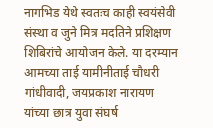नागभिड येथे स्वतःच काही स्वयंसेवी संस्था व जुने मित्र मदतिने प्रशिक्षण शिबिरांचे आयोजन केले. या दरम्यान आमच्या ताई यामीनीताई चौधरी गांधीवादी, जयप्रकाश नारायण यांच्या छात्र युवा संघर्ष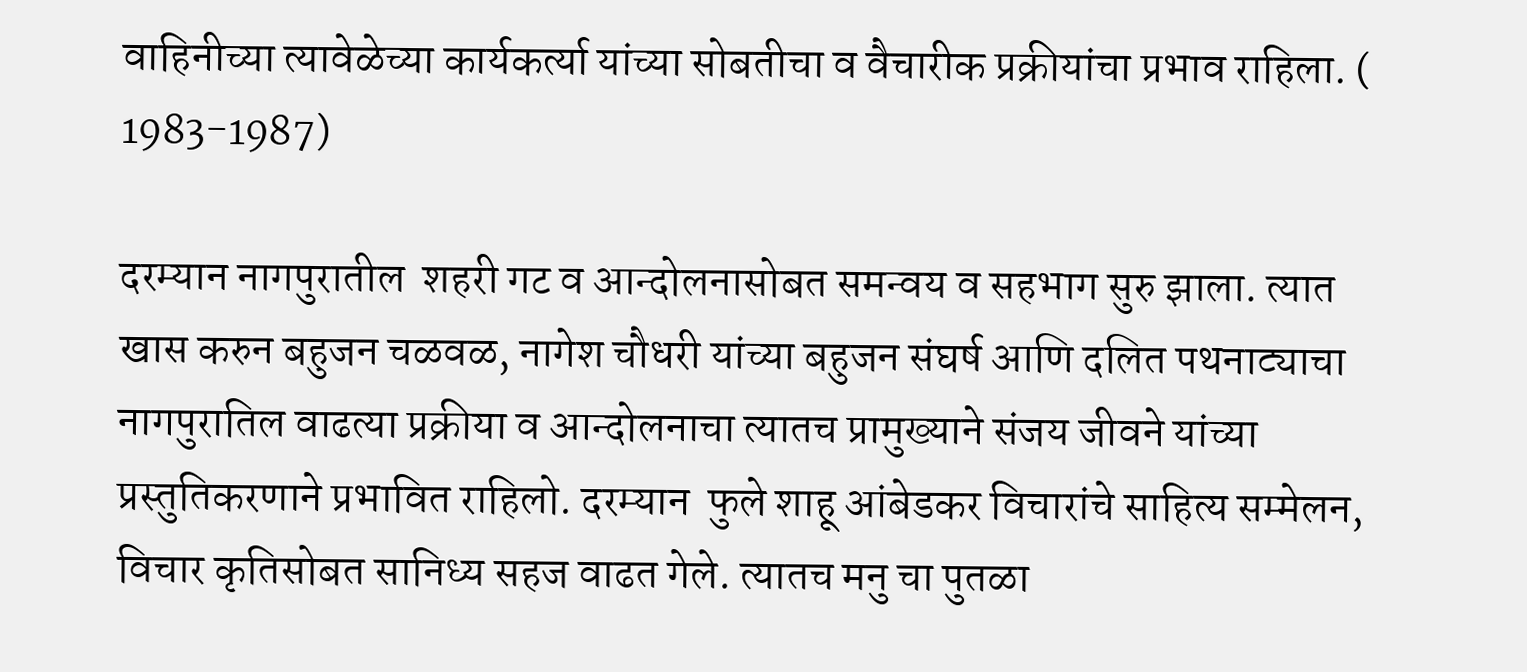वाहिनीच्या त्यावेळेच्या कार्यकर्त्या यांच्या सोबतीचा व वैचारीक प्रक्रीयांचा प्रभाव राहिला. ( 1983-1987)

दरम्यान नागपुरातील  शहरी गट व आन्दोलनासोबत समन्वय व सहभाग सुरु झाला. त्यात खास करुन बहुजन चळवळ, नागेश चौधरी यांच्या बहुजन संघर्ष आणि दलित पथनाट्याचा नागपुरातिल वाढत्या प्रक्रीया व आन्दोलनाचा त्यातच प्रामुख्याने संजय जीवने यांच्या प्रस्तुतिकरणाने प्रभावित राहिलो. दरम्यान  फुले शाहू आंबेडकर विचारांचे साहित्य सम्मेलन,   विचार कृतिसोबत सानिध्य सहज वाढत गेले. त्यातच मनु चा पुतळा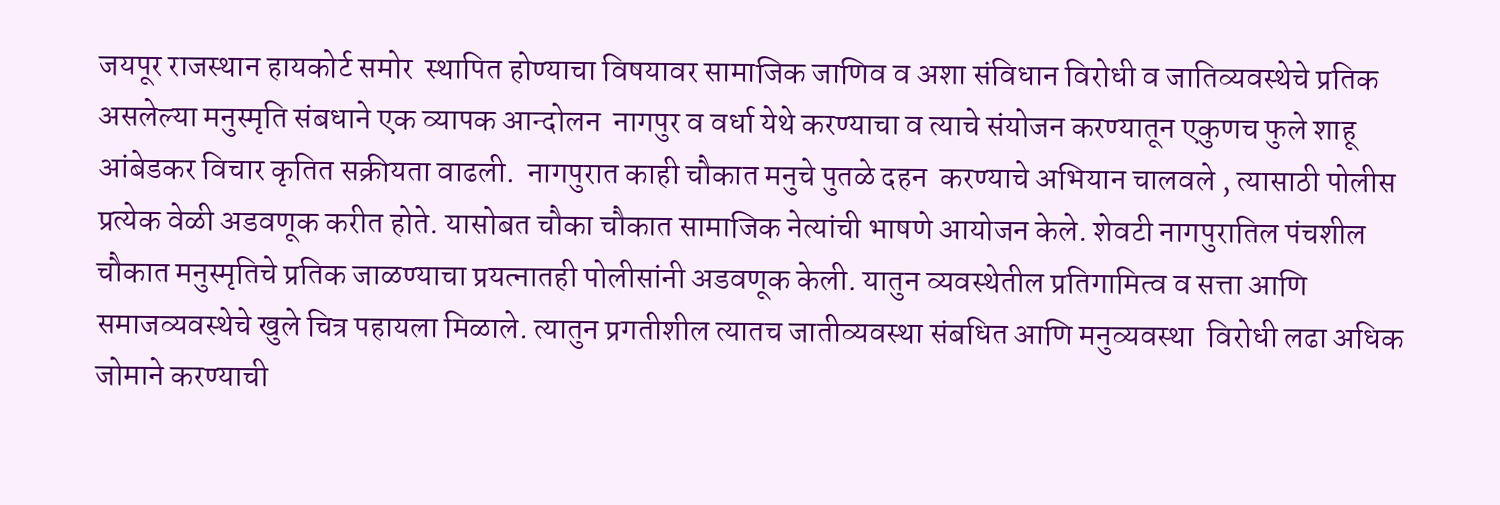जयपूर राजस्थान हायकोर्ट समोर  स्थापित होण्याचा विषयावर सामाजिक जाणिव व अशा संविधान विरोधी व जातिव्यवस्थेचे प्रतिक असलेल्या मनुस्मृति संबधाने एक व्यापक आन्दोलन  नागपुर व वर्धा येथे करण्याचा व त्याचे संयोजन करण्यातून एकुणच फुले शाहू आंबेडकर विचार कृतित सक्रीयता वाढली.  नागपुरात काही चौकात मनुचे पुतळे दहन  करण्याचे अभियान चालवले , त्यासाठी पोलीस प्रत्येक वेळी अडवणूक करीत होते. यासोबत चौका चौकात सामाजिक नेत्यांची भाषणे आयोजन केले. शेवटी नागपुरातिल पंचशील चौकात मनुस्मृतिचे प्रतिक जाळण्याचा प्रयत्नातही पोलीसांनी अडवणूक केली. यातुन व्यवस्थेतील प्रतिगामित्व व सत्ता आणि समाजव्यवस्थेचे खुले चित्र पहायला मिळाले. त्यातुन प्रगतीशील त्यातच जातीव्यवस्था संबधित आणि मनुव्यवस्था  विरोधी लढा अधिक जोमाने करण्याची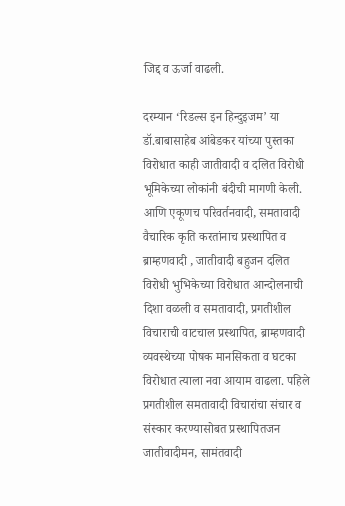जिद्द व ऊर्जा वाढली.

दरम्यान ‘रिडल्स इन हिन्दुइजम’ या डॉ.बाबासाहेब आंबेडकर यांच्या पुस्तका विरोधात काही जातीवादी व दलित विरोधी भूमिकेच्या लोकांनी बंदीची मागणी केली. आणि एकूणच परिवर्तनवादी, समतावादी वैचारिक कृति करतांनाच प्रस्थापित व ब्राम्हणवादी , जातीवादी बहुजन दलित विरोधी भुभिकेच्या विरोधात आन्दोलनाची दिशा वळली व समतावादी, प्रगतीशील विचाराची वाटचाल प्रस्थापित, ब्राम्हणवादी व्यवस्थेच्या पोषक मानसिकता व घटका विरोधात त्याला नवा आयाम वाढला. पहिले प्रगतीशील समतावादी विचारांचा संचार व संस्कार करण्यासोबत प्रस्थापितजन जातीवादीमन, सामंतवादी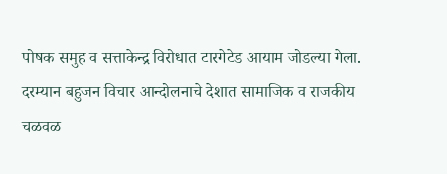पोषक समुह व सत्ताकेन्द्र विरोधात टारगेटेड आयाम जोडल्या गेला. दरम्यान बहुजन विचार आन्दोलनाचे देशात सामाजिक व राजकीय चळवळ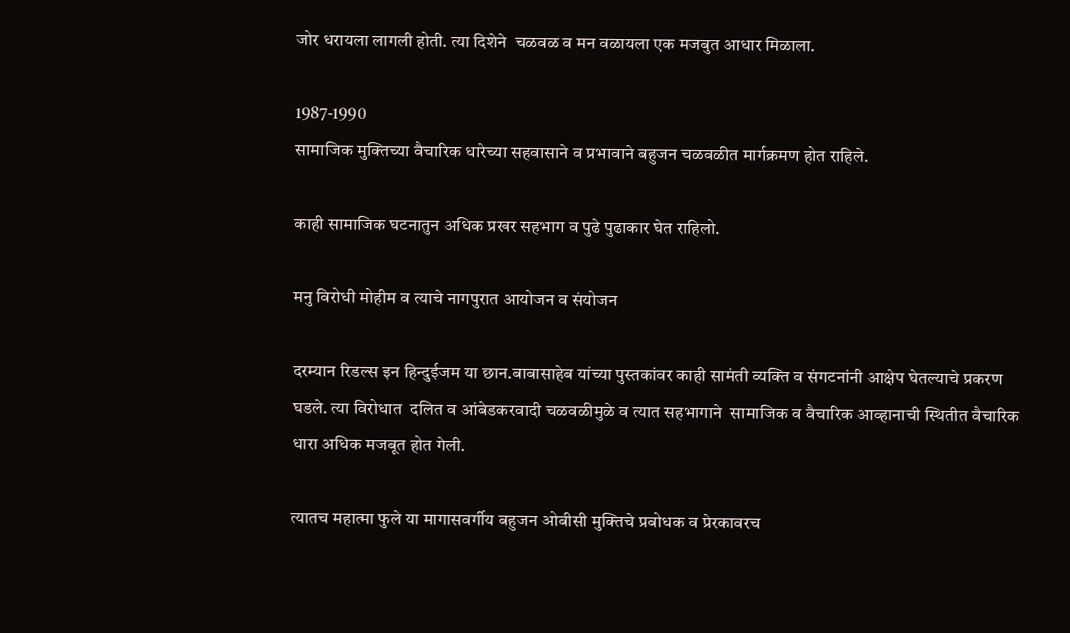जोर धरायला लागली होती. त्या दिशेने  चळवळ व मन वळायला एक मजबुत आधार मिळाला.

1987-1990
सामाजिक मुक्तिच्या वैचारिक धारेच्या सहवासाने व प्रभावाने बहुजन चळवळीत मार्गक्रमण होत राहिले.

काही सामाजिक घटनातुन अधिक प्रखर सहभाग व पुढे पुढाकार घेत राहिलो.

मनु विरोधी मोहीम व त्याचे नागपुरात आयोजन व संयोजन

दरम्यान रिडल्स इन हिन्दुईजम या छान.बाबासाहेब यांच्या पुस्तकांवर काही सामंती व्यक्ति व संगटनांनी आक्षेप घेतल्याचे प्रकरण घडले. त्या विरोधात  दलित व आंबेडकरवादी चळवळीमुळे व त्यात सहभागाने  सामाजिक व वैचारिक आव्हानाची स्थितीत वैचारिक धारा अधिक मजबूत होत गेली.

त्यातच महात्मा फुले या मागासवर्गीय बहुजन ओबीसी मुक्तिचे प्रबोधक व प्रेरकावरच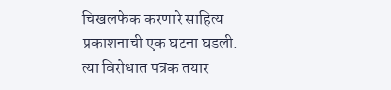चिखलफेक करणारे साहित्य प्रकाशनाची एक घटना घडली. त्या विरोधात पत्रक तयार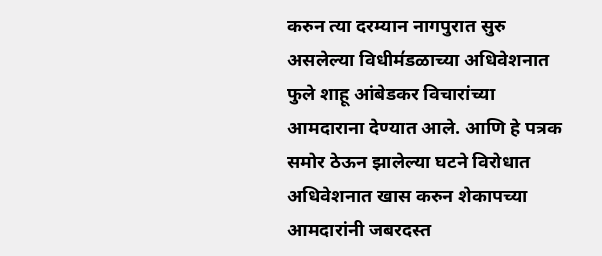करुन त्या दरम्यान नागपुरात सुरु असलेल्या विधीम॔डळाच्या अधिवेशनात फुले शाहू आंबेडकर विचारांच्या आमदाराना देण्यात आले. आणि हे पत्रक समोर ठेऊन झालेल्या घटने विरोधात अधिवेशनात खास करुन शेकापच्या आमदारांनी जबरदस्त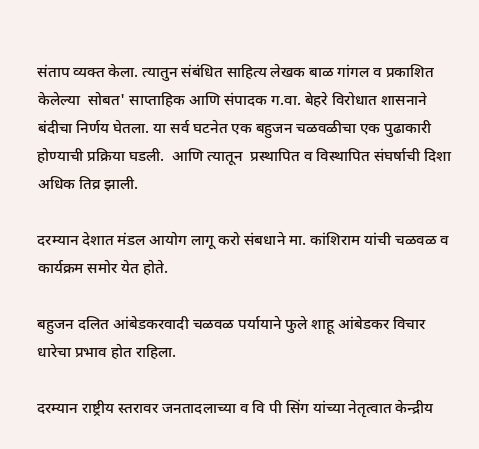संताप व्यक्त केला. त्यातुन संबंधित साहित्य लेखक बाळ गांगल व प्रकाशित केलेल्या  सोबत' साप्ताहिक आणि संपादक ग.वा. बेहरे विरोधात शासनाने बंदीचा निर्णय घेतला. या सर्व घटनेत एक बहुजन चळवळीचा एक पुढाकारी होण्याची प्रक्रिया घडली.  आणि त्यातून  प्रस्थापित व विस्थापित संघर्षाची दिशा अधिक तिव्र झाली.

दरम्यान देशात मंडल आयोग लागू करो संबधाने मा. कांशिराम यांची चळवळ व कार्यक्रम समोर येत होते.

बहुजन दलित आंबेडकरवादी चळवळ पर्यायाने फुले शाहू आंबेडकर विचार धारेचा प्रभाव होत राहिला.

दरम्यान राष्ट्रीय स्तरावर जनतादलाच्या व वि पी सिंग यांच्या नेतृत्वात केन्द्रीय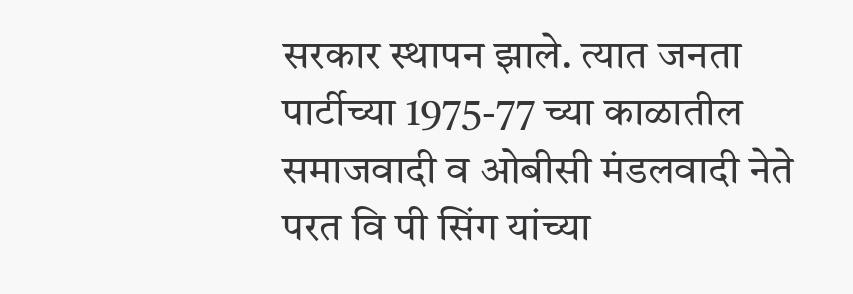सरकार स्थापन झाले. त्यात जनता पार्टीच्या 1975-77 च्या काळातील समाजवादी व ओबीसी मंडलवादी नेते परत वि पी सिंग यांच्या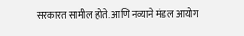सरकारत सामील होते. आणि नव्याने मंडल आयोग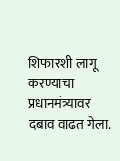शिफारशी लागू करण्याचा प्रधानमंत्र्यावर दबाव वाढत गेला.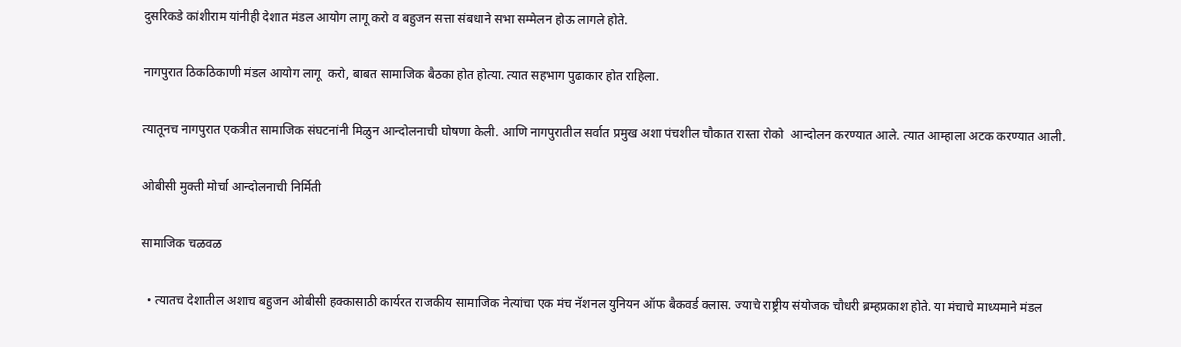दुसरिकडे कांशीराम यांनीही देशात मंडल आयोग लागू करो व बहुजन सत्ता संबधाने सभा सम्मेलन होऊ लागले होते.

नागपुरात ठिकठिकाणी मंडल आयोग लागू  करो, बाबत सामाजिक बैठका होत होत्या. त्यात सहभाग पुढाकार होत राहिला.

त्यातूनच नागपुरात एकत्रीत सामाजिक संघटनांनी मिळुन आन्दोलनाची घोषणा केली. आणि नागपुरातील सर्वात प्रमुख अशा पंचशील चौकात रास्ता रोको  आन्दोलन करण्यात आले. त्यात आम्हाला अटक करण्यात आली.

ओबीसी मुक्ती मोर्चा आन्दोलनाची निर्मिती

सामाजिक चळवळ

  • त्यातच देशातील अशाच बहुजन ओबीसी हक्कासाठी कार्यरत राजकीय सामाजिक नेत्यांचा एक मंच नॅशनल युनियन ऑफ बैकवर्ड क्लास. ज्याचे राष्ट्रीय संयोजक चौधरी ब्रम्हप्रकाश होते. या मंचाचे माध्यमाने मंडल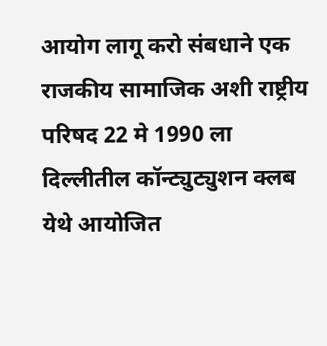आयोग लागू करो संबधाने एक राजकीय सामाजिक अशी राष्ट्रीय परिषद 22 मे 1990 ला दिल्लीतील कॉन्ट्युट्युशन क्लब येथे आयोजित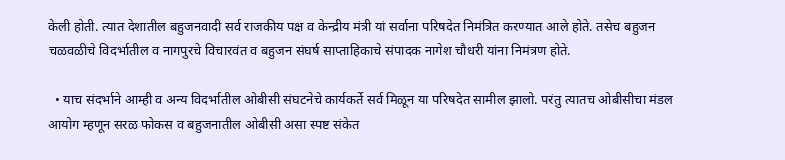केली होती. त्यात देशातील बहुजनवादी सर्व राजकीय पक्ष व केन्द्रीय मंत्री यां सर्वाना परिषदेत निमंत्रित करण्यात आले होते. तसेच बहुजन चळवळीचे विदर्भातील व नागपुरचे विचारवंत व बहुजन संघर्ष साप्ताहिकाचे संपादक नागेश चौधरी यांना निमंत्रण होते.

  • याच संदर्भाने आम्ही व अन्य विदर्भातील ओबीसी संघटनेचे कार्यकर्ते सर्व मिळून या परिषदेत सामील झालो. परंतु त्यातच ओबीसीचा मंडल आयोग म्हणून सरळ फोकस व बहुजनातील ओबीसी असा स्पष्ट संकेत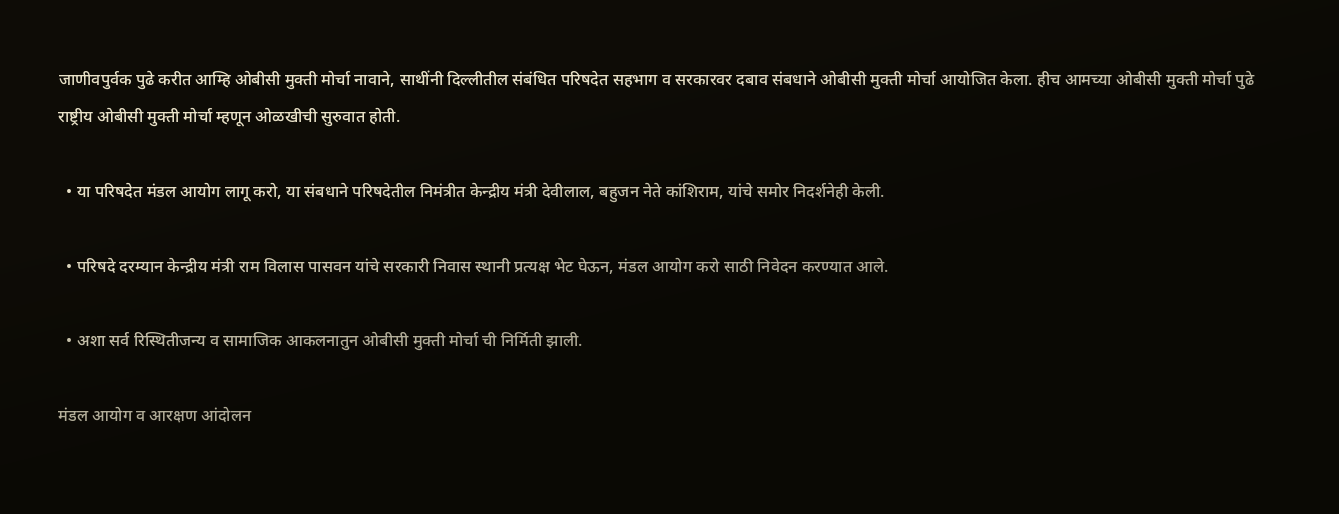जाणीवपुर्वक पुढे करीत आम्हि ओबीसी मुक्ती मोर्चा नावाने, साथींनी दिल्लीतील संबंधित परिषदेत सहभाग व सरकारवर दबाव संबधाने ओबीसी मुक्ती मोर्चा आयोजित केला. हीच आमच्या ओबीसी मुक्ती मोर्चा पुढे राष्ट्रीय ओबीसी मुक्ती मोर्चा म्हणून ओळखीची सुरुवात होती.

  • या परिषदेत मंडल आयोग लागू करो, या संबधाने परिषदेतील निमंत्रीत केन्द्रीय मंत्री देवीलाल, बहुजन नेते कांशिराम, यांचे समोर निदर्शनेही केली.

  • परिषदे दरम्यान केन्द्रीय मंत्री राम विलास पासवन यांचे सरकारी निवास स्थानी प्रत्यक्ष भेट घेऊन, मंडल आयोग करो साठी निवेदन करण्यात आले.

  • अशा सर्व रिस्थितीजन्य व सामाजिक आकलनातुन ओबीसी मुक्ती मोर्चा ची निर्मिती झाली.

मंडल आयोग व आरक्षण आंदोलन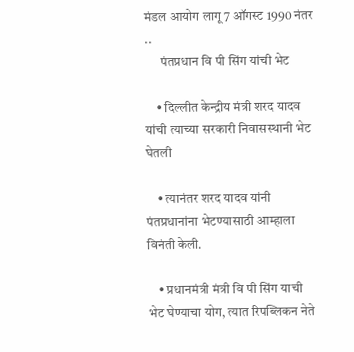मंडल आयोग लागू 7 ऑगस्ट 1990 नंतर ..
      पंतप्रधान वि पी सिंग यांची भेट

    • दिल्लीत केन्द्रीय मंत्री शरद यादव यांची त्याच्या सरकारी निवासस्थानी भेट घेतली

    • त्यानंतर शरद यादव यांनी पंतप्रधानांना भेटण्यासाठी आम्हाला विनंती केली.

    • प्रधानमंत्री मंत्री वि पी सिंग याची भेट घेण्याचा योग, त्यात रिपब्लिकन नेते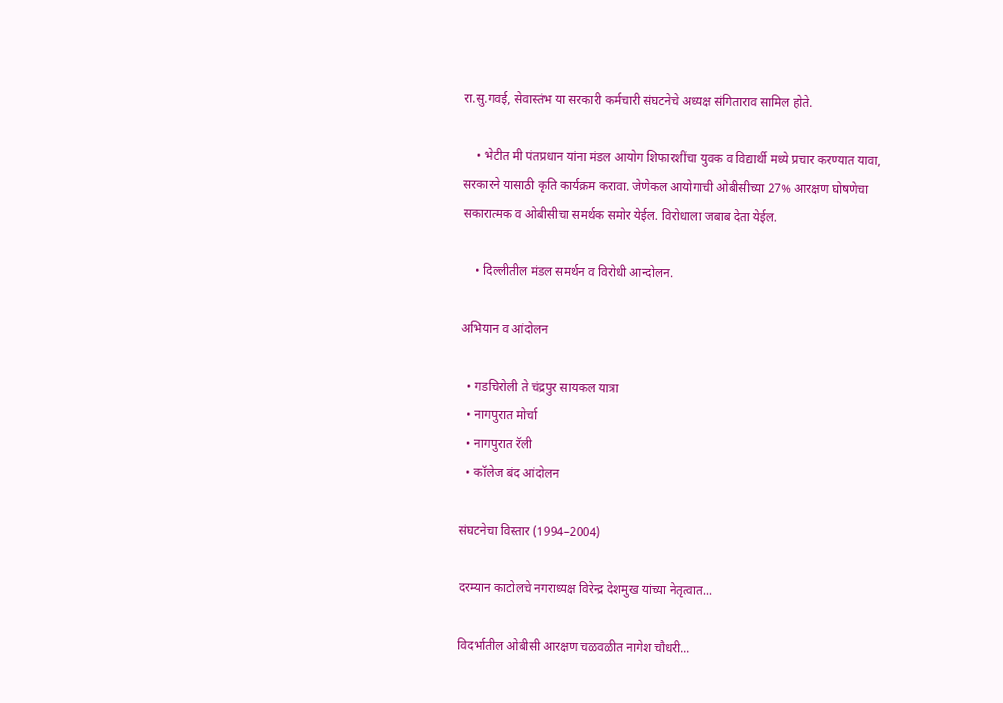रा.सु.गवई, सेवास्तंभ या सरकारी कर्मचारी संघटनेचे अध्यक्ष संगिताराव सामिल होते.

    • भेटीत मी पंतप्रधान यांना मंडल आयोग शिफारशींचा युवक व विद्यार्थी मध्ये प्रचार करण्यात यावा, सरकारने यासाठी कृति कार्यक्रम करावा. जेणेकल आयोगाची ओबीसीच्या 27% आरक्षण घोषणेचा सकारात्मक व ओबीसीचा समर्थक समोर येईल. विरोधाला जबाब देता येईल.

    • दिल्लीतील मंडल समर्थन व विरोधी आन्दोलन.

अभियान व आंदोलन

  • गडचिरोली ते चंद्रपुर सायकल यात्रा
  • नागपुरात मोर्चा
  • नागपुरात रॅली
  • कॉलेज बंद आंदोलन

संघटनेचा विस्तार (1994–2004)

दरम्यान काटोलचे नगराध्यक्ष विरेन्द्र देशमुख यांच्या नेतृत्वात...

विदर्भातील ओबीसी आरक्षण चळवळीत नागेश चौधरी...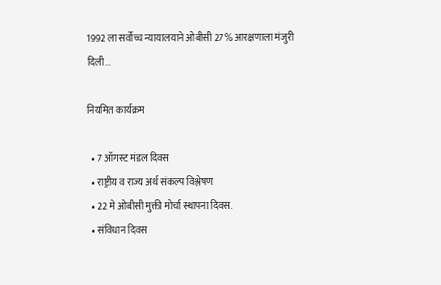1992 ला सर्वोच्च न्यायालयाने ओबीसी 27% आरक्षणाला मंजुरी दिली...

नियमित कार्यक्रम

  • 7 ऑगस्ट मंडल दिवस
  • राष्ट्रीय व राज्य अर्थ संकल्प विश्लेषण
  • 22 मे ओबीसी मुक्ती मोर्चा स्थापना दिवस.
  • संविधान दिवस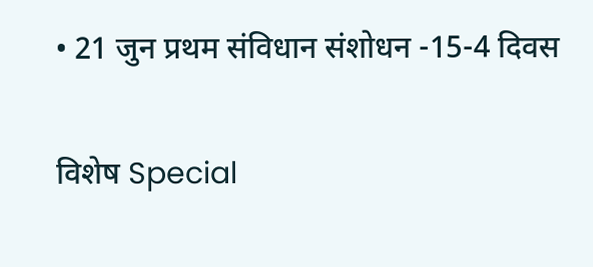• 21 जुन प्रथम संविधान संशोधन -15-4 दिवस

विशेष Special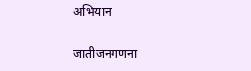अभियान

जातीजनगणना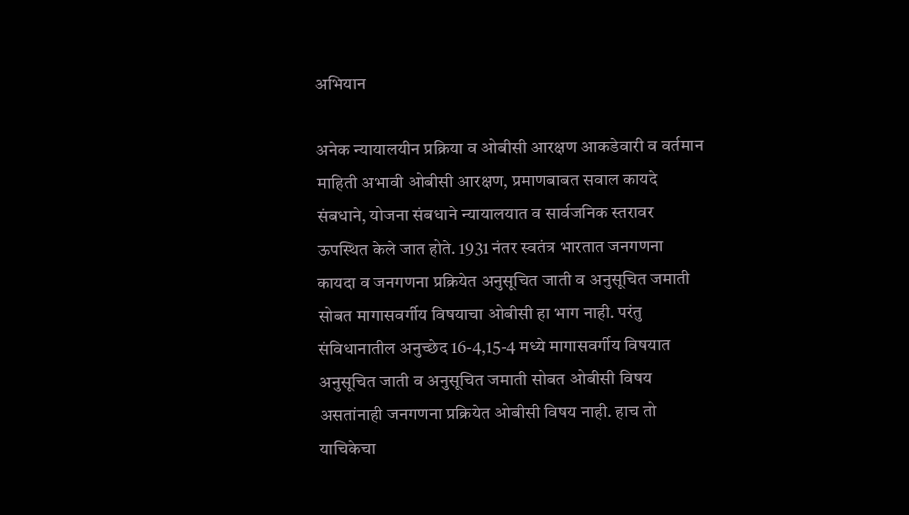अभियान

अनेक न्यायालयीन प्रक्रिया व ओबीसी आरक्षण आकडेवारी व वर्तमान माहिती अभावी ओबीसी आरक्षण, प्रमाणबाबत सवाल कायदे संबधाने, योजना संबधाने न्यायालयात व सार्वजनिक स्तरावर ऊपस्थित केले जात होते. 1931 नंतर स्वतंत्र भारतात जनगणना कायदा व जनगणना प्रक्रियेत अनुसूचित जाती व अनुसूचित जमाती सोबत मागासवर्गीय विषयाचा ओबीसी हा भाग नाही. परंतु संविधानातील अनुच्छेद 16-4,15-4 मध्ये मागासवर्गीय विषयात अनुसूचित जाती व अनुसूचित जमाती सोबत ओबीसी विषय असतांनाही जनगणना प्रक्रियेत ओबीसी विषय नाही. हाच तो याचिकेचा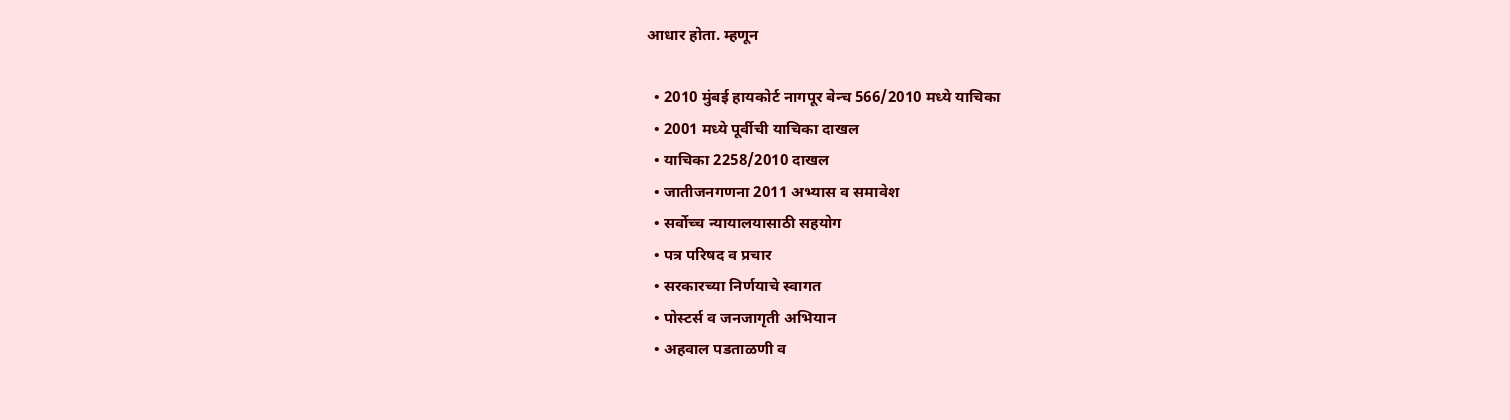आधार होता. म्हणून

  • 2010 मुंबई हायकोर्ट नागपूर बेन्च 566/2010 मध्ये याचिका
  • 2001 मध्ये पूर्वीची याचिका दाखल
  • याचिका 2258/2010 दाखल
  • जातीजनगणना 2011 अभ्यास व समावेश
  • सर्वोच्च न्यायालयासाठी सहयोग
  • पत्र परिषद व प्रचार
  • सरकारच्या निर्णयाचे स्वागत
  • पोस्टर्स व जनजागृती अभियान
  • अहवाल पडताळणी व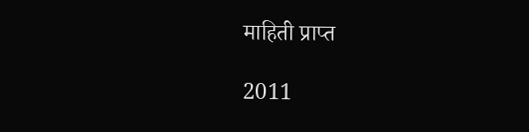माहिती प्राप्त

2011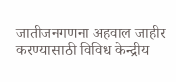जातीजनगणना अहवाल जाहीर करण्यासाठी विविध केन्द्रीय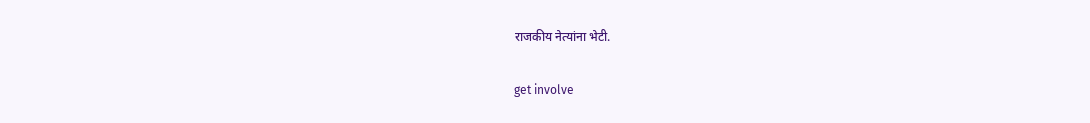राजकीय नेत्यांना भेटी.

get involve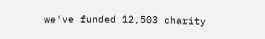we've funded 12,503 charity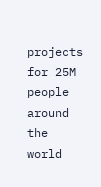projects for 25M people around the world